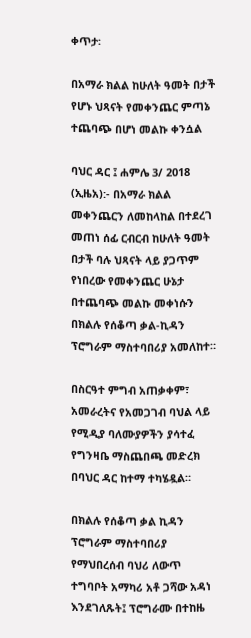ቀጥታ፡

በአማራ ክልል ከሁለት ዓመት በታች የሆኑ ህጻናት የመቀንጨር ምጣኔ ተጨባጭ በሆነ መልኩ ቀንሷል

ባህር ዳር ፤ ሐምሌ 3/ 2018 (ኢዜአ):- በአማራ ክልል መቀንጨርን ለመከላከል በተደረገ መጠነ ሰፊ ርብርብ ከሁለት ዓመት በታች ባሉ ህጻናት ላይ ያጋጥም የነበረው የመቀንጨር ሁኔታ በተጨባጭ መልኩ መቀነሱን በክልሉ የሰቆጣ ቃል-ኪዳን ፕሮግራም ማስተባበሪያ አመለከተ።

በስርዓተ ምግብ አጠቃቀም፣ አመራረትና የአመጋገብ ባህል ላይ የሚዲያ ባለሙያዎችን ያሳተፈ የግንዛቤ ማስጨበጫ መድረክ በባህር ዳር ከተማ ተካሄዷል።

በክልሉ የሰቆጣ ቃል ኪዳን ፕሮግራም ማስተባበሪያ የማህበረሰብ ባህሪ ለውጥ ተግባቦት አማካሪ አቶ ጋሻው አዳነ እንደገለጹት፤ ፕሮግራሙ በተከዜ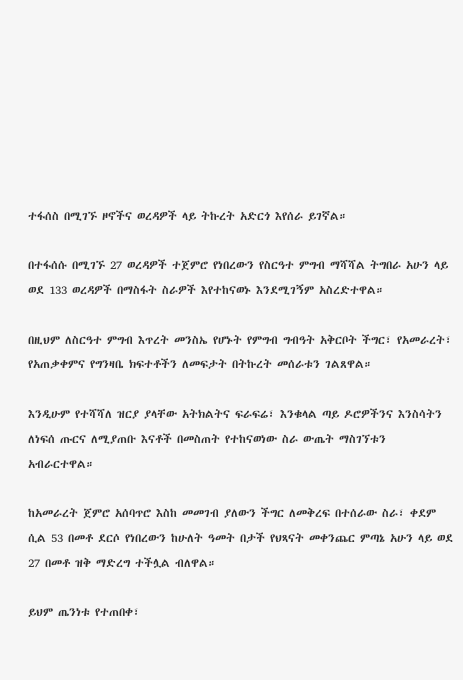ተፋሰስ በሚገኙ ዞኖችና ወረዳዎች ላይ ትኩረት አድርጎ እየሰራ ይገኛል።

በተፋሰሱ በሚገኙ 27 ወረዳዎች ተጀምሮ የነበረውን የስርዓተ ምግብ ማሻሻል ትግበራ አሁን ላይ ወደ 133 ወረዳዎች በማስፋት ስራዎች እየተከናወኑ እንደሚገኝም አስረድተዋል።

በዚህም ለስርዓተ ምግብ እጥረት መንስኤ የሆኑት የምግብ ግብዓት አቅርቦት ችግር፣ የአመራረት፣ የአጠቃቀምና የግንዛቤ ክፍተቶችን ለመፍታት በትኩረት መሰራቱን ገልጸዋል።

እንዲሁም የተሻሻለ ዝርያ ያላቸው አትክልትና ፍራፍሬ፣ እንቁላል ጣይ ዶሮዎችንና እንስሳትን ለነፍሰ ጡርና ለሚያጠቡ እናቶች በመስጠት የተከናወነው ስራ ውጤት ማስገኘቱን አብራርተዋል።

ከአመራረት ጀምሮ አሰባጥሮ እስከ መመገብ ያለውን ችግር ለመቅረፍ በተሰራው ስራ፣ ቀደም ሲል 53 በመቶ ደርሶ የነበረውን ከሁለት ዓመት በታች የህጻናት መቀንጨር ምጣኔ አሁን ላይ ወደ 27 በመቶ ዝቅ ማድረግ ተችሏል ብለዋል።

ይህም ጤንነቱ የተጠበቀ፣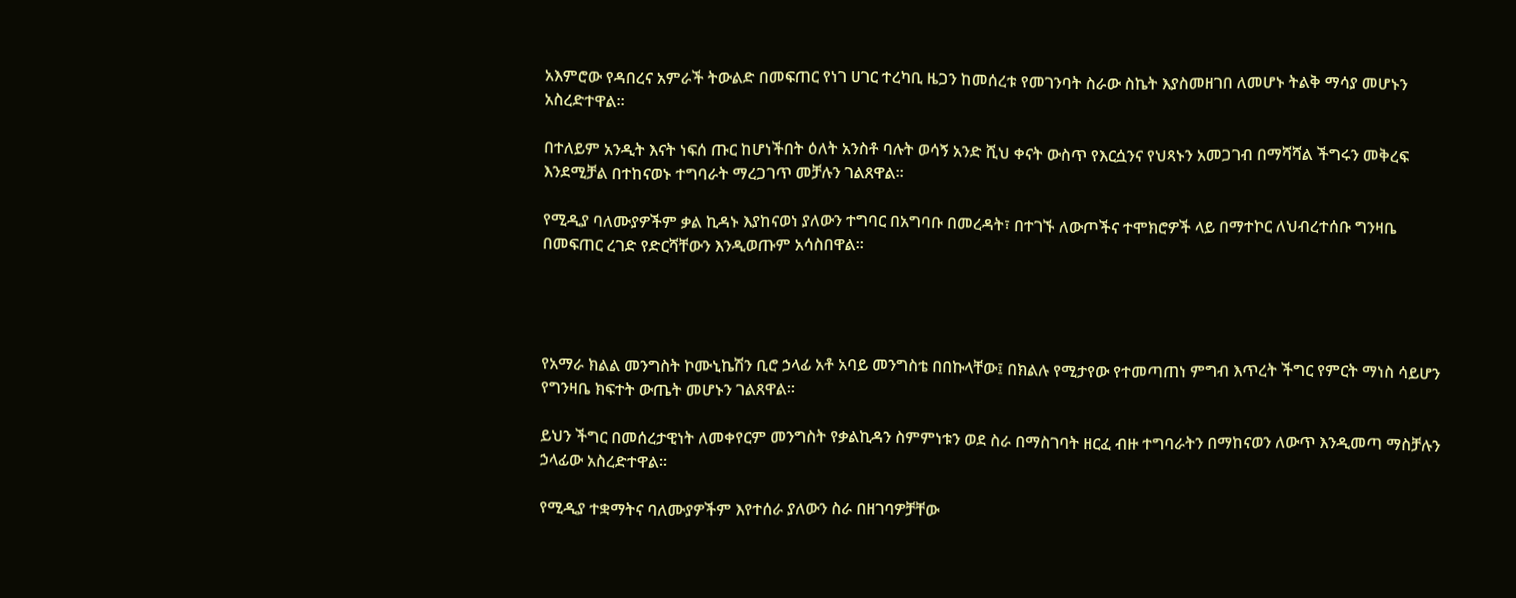አእምሮው የዳበረና አምራች ትውልድ በመፍጠር የነገ ሀገር ተረካቢ ዜጋን ከመሰረቱ የመገንባት ስራው ስኬት እያስመዘገበ ለመሆኑ ትልቅ ማሳያ መሆኑን አስረድተዋል።

በተለይም አንዲት እናት ነፍሰ ጡር ከሆነችበት ዕለት አንስቶ ባሉት ወሳኝ አንድ ሺህ ቀናት ውስጥ የእርሷንና የህጻኑን አመጋገብ በማሻሻል ችግሩን መቅረፍ እንደሚቻል በተከናወኑ ተግባራት ማረጋገጥ መቻሉን ገልጸዋል።

የሚዲያ ባለሙያዎችም ቃል ኪዳኑ እያከናወነ ያለውን ተግባር በአግባቡ በመረዳት፣ በተገኙ ለውጦችና ተሞክሮዎች ላይ በማተኮር ለህብረተሰቡ ግንዛቤ በመፍጠር ረገድ የድርሻቸውን እንዲወጡም አሳስበዋል።




የአማራ ክልል መንግስት ኮሙኒኬሽን ቢሮ ኃላፊ አቶ አባይ መንግስቴ በበኩላቸው፤ በክልሉ የሚታየው የተመጣጠነ ምግብ እጥረት ችግር የምርት ማነስ ሳይሆን የግንዛቤ ክፍተት ውጤት መሆኑን ገልጸዋል።

ይህን ችግር በመሰረታዊነት ለመቀየርም መንግስት የቃልኪዳን ስምምነቱን ወደ ስራ በማስገባት ዘርፈ ብዙ ተግባራትን በማከናወን ለውጥ እንዲመጣ ማስቻሉን ኃላፊው አስረድተዋል።

የሚዲያ ተቋማትና ባለሙያዎችም እየተሰራ ያለውን ስራ በዘገባዎቻቸው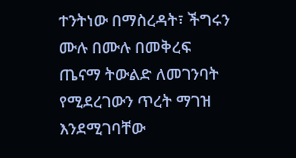ተንትነው በማስረዳት፣ ችግሩን ሙሉ በሙሉ በመቅረፍ ጤናማ ትውልድ ለመገንባት የሚደረገውን ጥረት ማገዝ እንደሚገባቸው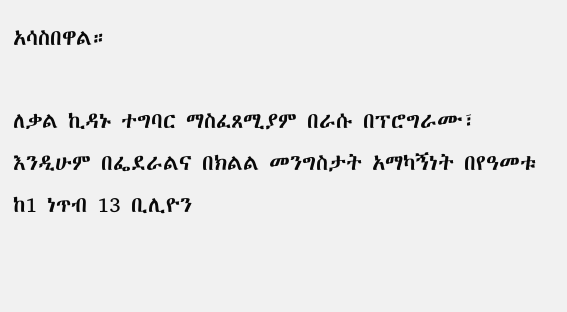አሳስበዋል።

ለቃል ኪዳኑ ተግባር ማስፈጸሚያም በራሱ በፕሮግራሙ፣ እንዲሁም በፌደራልና በክልል መንግስታት አማካኝነት በየዓመቱ ከ1 ነጥብ 13 ቢሊዮን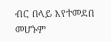ብር በላይ እየተመደበ መሆኑም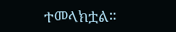ተመላክቷል።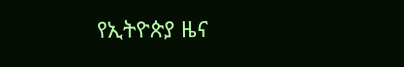የኢትዮጵያ ዜና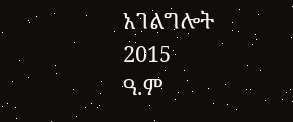አገልግሎት
2015
ዓ.ም